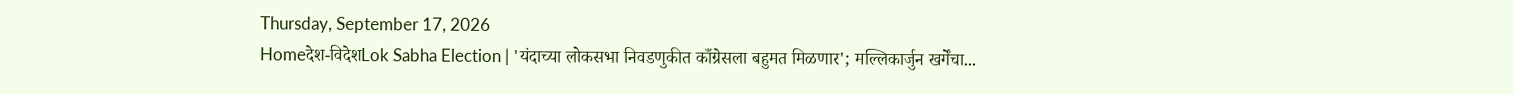Thursday, September 17, 2026
Homeदेश-विदेशLok Sabha Election | 'यंदाच्या लोकसभा निवडणुकीत काँग्रेसला बहुमत मिळणार'; मल्लिकार्जुन खर्गेंचा...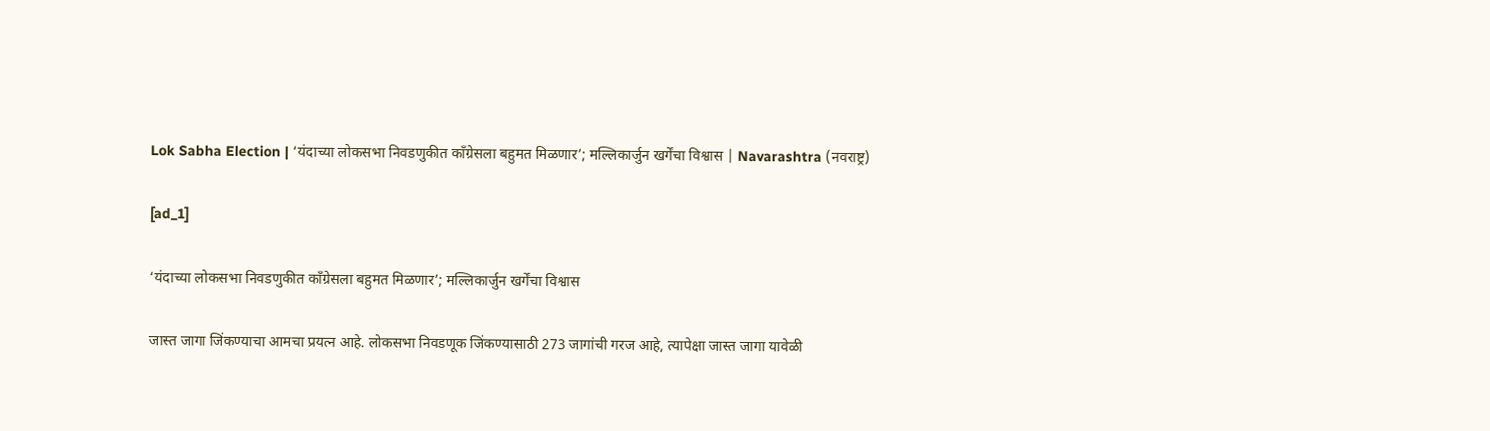Lok Sabha Election | ‘यंदाच्या लोकसभा निवडणुकीत काँग्रेसला बहुमत मिळणार’; मल्लिकार्जुन खर्गेंचा विश्वास | Navarashtra (नवराष्ट्र)

[ad_1]

‘यंदाच्या लोकसभा निवडणुकीत काँग्रेसला बहुमत मिळणार’; मल्लिकार्जुन खर्गेंचा विश्वास

जास्त जागा जिंकण्याचा आमचा प्रयत्न आहे. लोकसभा निवडणूक जिंकण्यासाठी 273 जागांची गरज आहे, त्यापेक्षा जास्त जागा यावेळी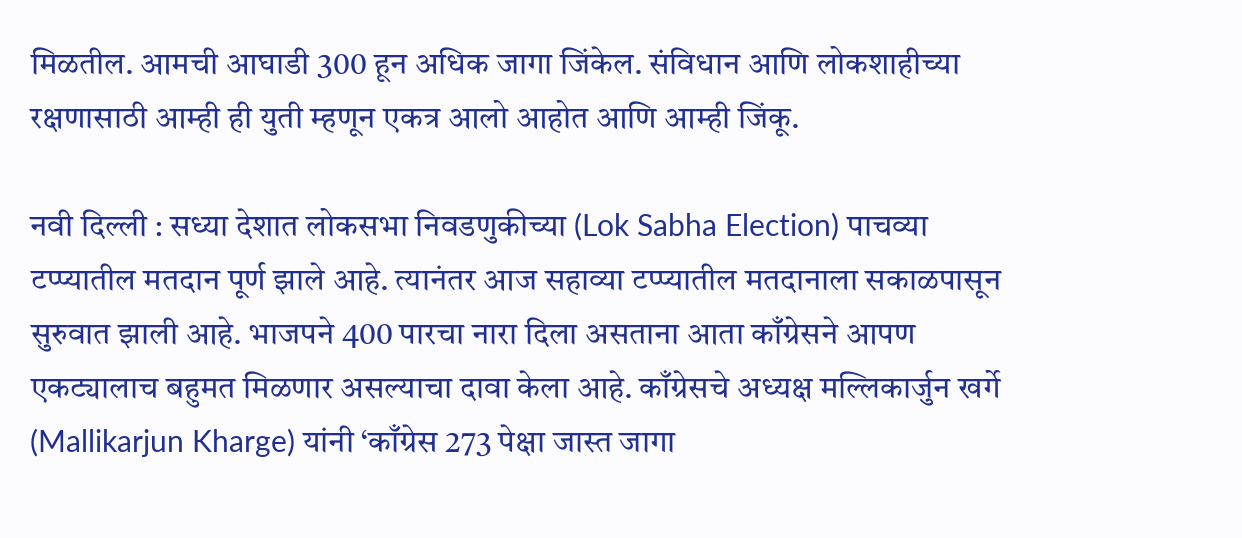मिळतील. आमची आघाडी 300 हून अधिक जागा जिंकेल. संविधान आणि लोकशाहीच्या रक्षणासाठी आम्ही ही युती म्हणून एकत्र आलो आहोत आणि आम्ही जिंकू.

नवी दिल्ली : सध्या देशात लोकसभा निवडणुकीच्या (Lok Sabha Election) पाचव्या टप्प्यातील मतदान पूर्ण झाले आहे. त्यानंतर आज सहाव्या टप्प्यातील मतदानाला सकाळपासून सुरुवात झाली आहे. भाजपने 400 पारचा नारा दिला असताना आता काँग्रेसने आपण एकट्यालाच बहुमत मिळणार असल्याचा दावा केला आहे. काँग्रेसचे अध्यक्ष मल्लिकार्जुन खर्गे (Mallikarjun Kharge) यांनी ‘काँग्रेस 273 पेक्षा जास्त जागा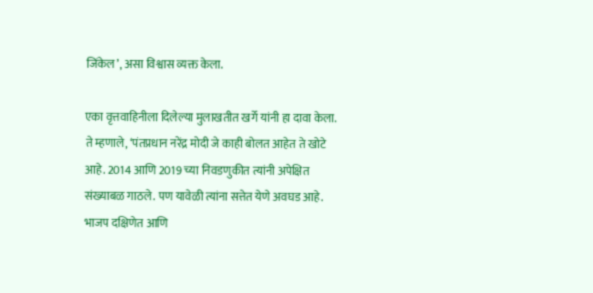जिंकेल’, असा विश्वास व्यक्त केला.

एका वृत्तवाहिनीला दिलेल्या मुलाखतीत खर्गे यांनी हा दावा केला. ते म्हणाले, ‘पंतप्रधान नरेंद्र मोदी जे काही बोलत आहेत ते खोटे आहे. 2014 आणि 2019 च्या निवडणुकीत त्यांनी अपेक्षित संख्याबळ गाठले. पण यावेळी त्यांना सत्तेत येणे अवघड आहे. भाजप दक्षिणेत आणि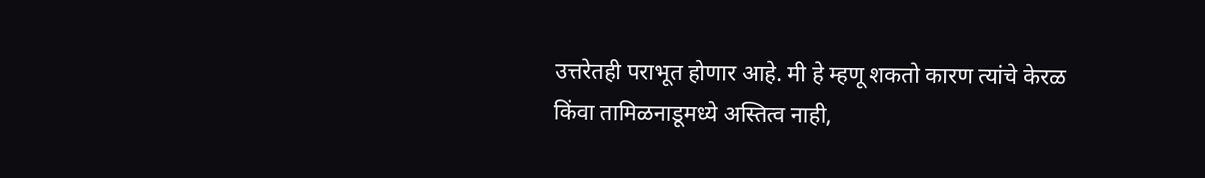उत्तरेतही पराभूत होणार आहे. मी हे म्हणू शकतो कारण त्यांचे केरळ किंवा तामिळनाडूमध्ये अस्तित्व नाही,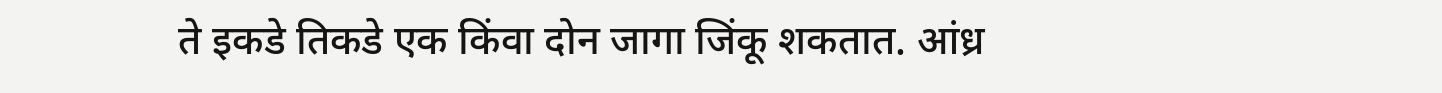ते इकडे तिकडे एक किंवा दोन जागा जिंकू शकतात. आंध्र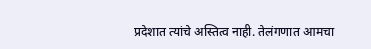प्रदेशात त्यांचे अस्तित्व नाही. तेलंगणात आमचा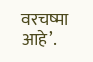वरचष्मा आहे’.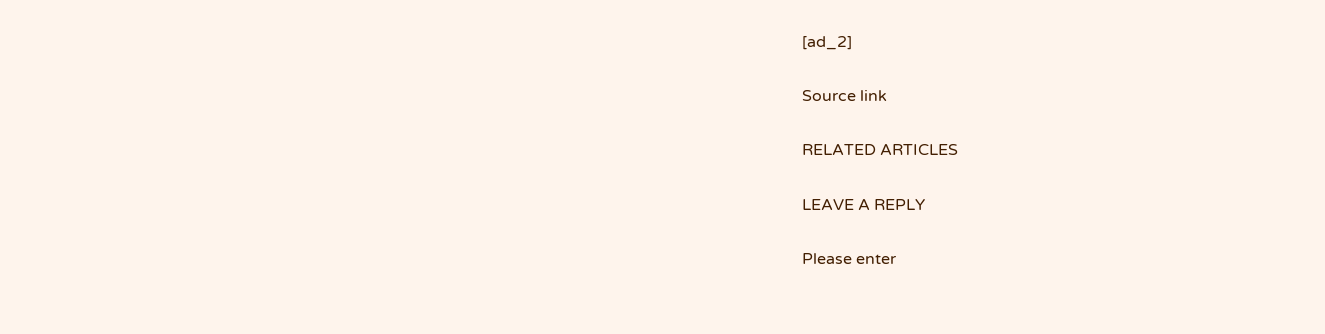[ad_2]

Source link

RELATED ARTICLES

LEAVE A REPLY

Please enter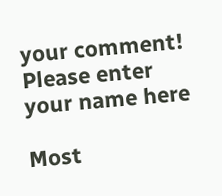your comment!
Please enter your name here

Most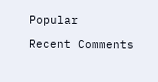Popular

Recent Comments